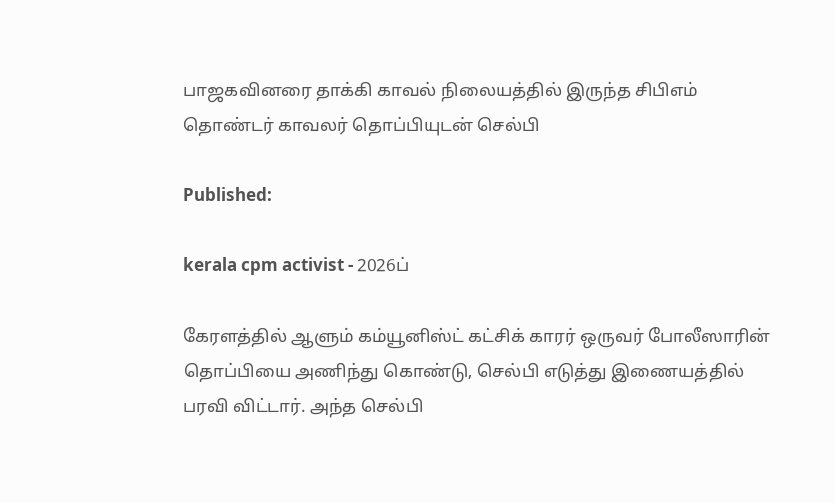பாஜகவினரை தாக்கி காவல் நிலையத்தில் இருந்த சிபிஎம் தொண்டர் காவலர் தொப்பியுடன் செல்பி

Published:

kerala cpm activist - 2026ப்

கேரளத்தில் ஆளும் கம்யூனிஸ்ட் கட்சிக் காரர் ஒருவர் போலீஸாரின் தொப்பியை அணிந்து கொண்டு, செல்பி எடுத்து இணையத்தில் பரவி விட்டார். அந்த செல்பி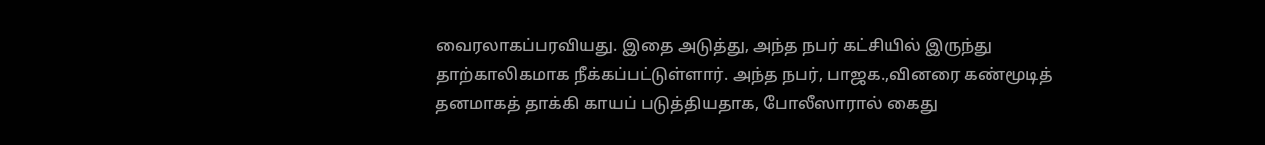வைரலாகப்பரவியது. இதை அடுத்து, அந்த நபர் கட்சியில் இருந்து தாற்காலிகமாக நீக்கப்பட்டுள்ளார். அந்த நபர், பாஜக.,வினரை கண்மூடித் தனமாகத் தாக்கி காயப் படுத்தியதாக, போலீஸாரால் கைது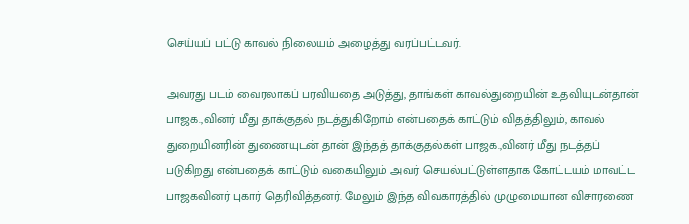செய்யப் பட்டு காவல் நிலையம் அழைத்து வரப்பட்டவர்.

அவரது படம் வைரலாகப் பரவியதை அடுத்து, தாங்கள் காவல்துறையின் உதவியுடன்தான் பாஜக.,வினர் மீது தாக்குதல் நடத்துகிறோம் என்பதைக் காட்டும் விதத்திலும், காவல் துறையினரின் துணையுடன் தான் இந்தத் தாக்குதல்கள் பாஜக.,வினர் மீது நடத்தப் படுகிறது என்பதைக் காட்டும் வகையிலும் அவர் செயல்பட்டுள்ளதாக கோட்டயம் மாவட்ட பாஜகவினர் புகார் தெரிவித்தனர். மேலும் இந்த விவகாரத்தில் முழுமையான விசாரணை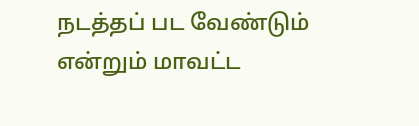நடத்தப் பட வேண்டும் என்றும் மாவட்ட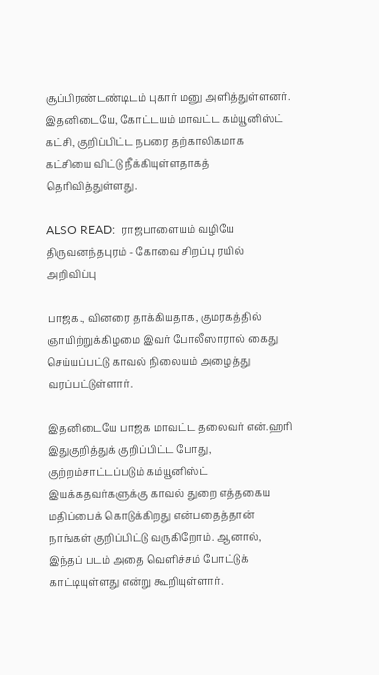சூப்பிரண்டண்டிடம் புகார் மனு அளித்துள்ளனர். இதனிடையே, கோட்டயம் மாவட்ட கம்யூனிஸ்ட் கட்சி, குறிப்பிட்ட நபரை தற்காலிகமாக கட்சியை விட்டு நீக்கியுள்ளதாகத் தெரிவித்துள்ளது.

ALSO READ:  ராஜபாளையம் வழியே திருவனந்தபுரம் - கோவை சிறப்பு ரயில் அறிவிப்பு

பாஜக., வினரை தாக்கியதாக, குமரகத்தில் ஞாயிற்றுக்கிழமை இவர் போலீஸாரால் கைது செய்யப்பட்டு காவல் நிலையம் அழைத்து வரப்பட்டுள்ளார்.

இதனிடையே பாஜக மாவட்ட தலைவர் என்.ஹரி இதுகுறித்துக் குறிப்பிட்ட போது, குற்றம்சாட்டப்படும் கம்யூனிஸ்ட் இயக்கதவர்களுக்கு காவல் துறை எத்தகைய மதிப்பைக் கொடுக்கிறது என்பதைத்தான் நாங்கள் குறிப்பிட்டு வருகிறோம். ஆனால், இந்தப் படம் அதை வெளிச்சம் போட்டுக் காட்டியுள்ளது என்று கூறியுள்ளார்.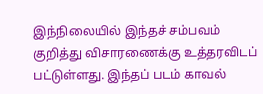இந்நிலையில் இந்தச் சம்பவம் குறித்து விசாரணைக்கு உத்தரவிடப் பட்டுள்ளது. இந்தப் படம் காவல்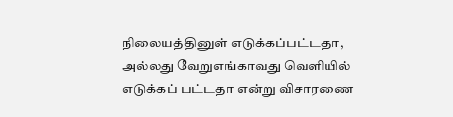நிலையத்தினுள் எடுக்கப்பட்டதா, அல்லது வேறுஎங்காவது வெளியில் எடுக்கப் பட்டதா என்று விசாரணை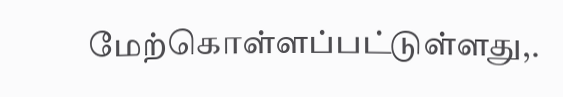மேற்கொள்ளப்பட்டுள்ளது,.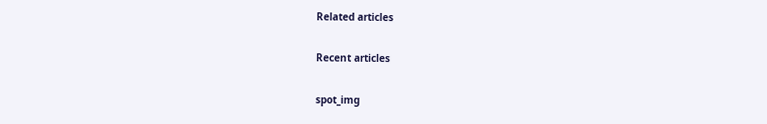Related articles

Recent articles

spot_img